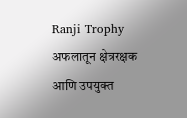Ranji Trophy
अफलातून क्षेत्ररक्षक आणि उपयुक्त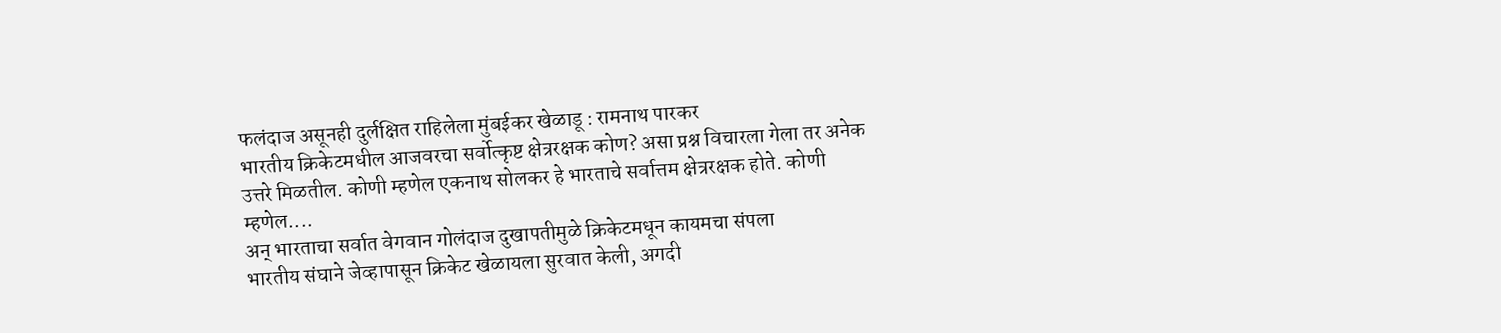फलंदाज असूनही दुर्लक्षित राहिलेला मुंबईकर खेळाडू : रामनाथ पारकर
भारतीय क्रिकेटमधील आजवरचा सर्वोत्कृष्ट क्षेत्ररक्षक कोण? असा प्रश्न विचारला गेला तर अनेक उत्तरे मिळतील. कोणी म्हणेल एकनाथ सोलकर हे भारताचे सर्वात्तम क्षेत्ररक्षक होते. कोणी म्हणेल....
अन् भारताचा सर्वात वेगवान गोलंदाज दुखापतीमुळे क्रिकेटमधून कायमचा संपला
भारतीय संघाने जेव्हापासून क्रिकेट खेळायला सुरवात केली, अगदी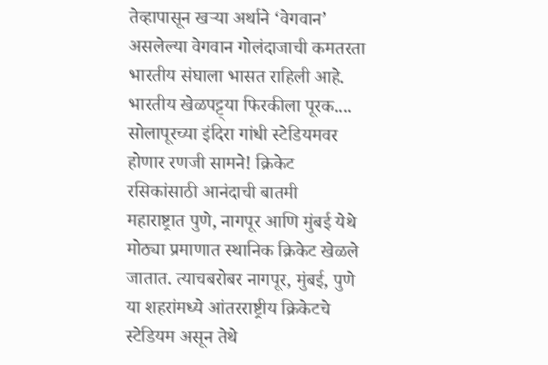तेव्हापासून खऱ्या अर्थाने ‘वेगवान’ असलेल्या वेगवान गोलंदाजाची कमतरता भारतीय संघाला भासत राहिली आहे. भारतीय खेळपट्ट्या फिरकीला पूरक....
सोलापूरच्या इंदिरा गांधी स्टेडियमवर होणार रणजी सामने! क्रिकेट रसिकांसाठी आनंदाची बातमी
महाराष्ट्रात पुणे, नागपूर आणि मुंबई येथे मोठ्या प्रमाणात स्थानिक क्रिकेट खेळले जातात. त्याचबरोबर नागपूर, मुंबई, पुणे या शहरांमध्ये आंतरराष्ट्रीय क्रिकेटचे स्टेडियम असून तेथे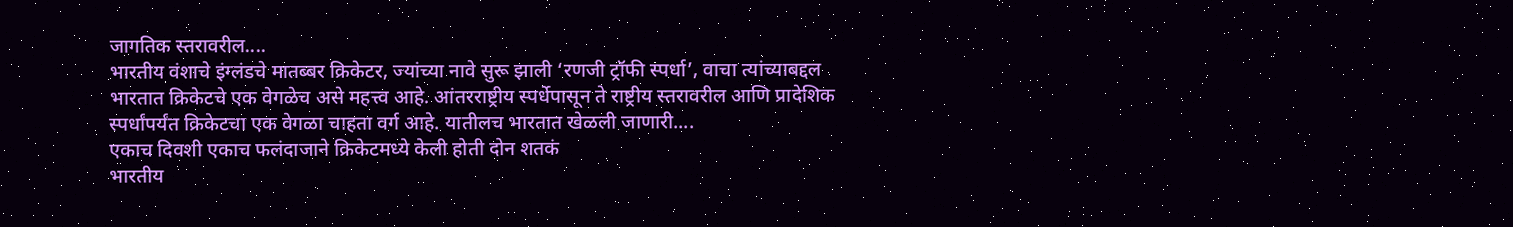जागतिक स्तरावरील....
भारतीय वंशाचे इंग्लंडचे मातब्बर क्रिकेटर, ज्यांच्या नावे सुरू झाली ‘रणजी ट्रॉफी स्पर्धा’, वाचा त्यांच्याबद्दल
भारतात क्रिकेटचे एक वेगळेच असे महत्त्व आहे. आंतरराष्ट्रीय स्पर्धेपासून ते राष्ट्रीय स्तरावरील आणि प्रादेशिक स्पर्धांपर्यंत क्रिकेटचा एक वेगळा चाहता वर्ग आहे. यातीलच भारतात खेळली जाणारी....
एकाच दिवशी एकाच फलंदाजाने क्रिकेटमध्ये केली होती दोन शतकं
भारतीय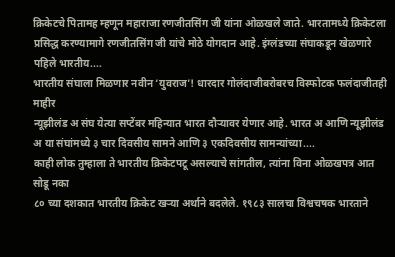क्रिकेटचे पितामह म्हणून महाराजा रणजीतसिंग जी यांना ओळखले जाते. भारतामध्ये क्रिकेटला प्रसिद्ध करण्यामागे रणजीतसिंग जी यांचे मोठे योगदान आहे. इंग्लंडच्या संघाकडून खेळणारे पहिले भारतीय....
भारतीय संघाला मिळणार नवीन ‘युवराज’! धारदार गोलंदाजीबरोबरच विस्फोटक फलंदाजीतही माहीर
न्यूझीलंड अ संघ येत्या सप्टेंबर महिन्यात भारत दौऱ्यावर येणार आहे. भारत अ आणि न्यूझीलंड अ या संघांमध्ये ३ चार दिवसीय सामने आणि ३ एकदिवसीय सामन्यांच्या....
काही लोक तुम्हाला ते भारतीय क्रिकेटपटू असल्याचे सांगतील, त्यांना विना ओळखपत्र आत सोडू नका
८० च्या दशकात भारतीय क्रिकेट खऱ्या अर्थाने बदलेले. १९८३ सालचा विश्वचषक भारताने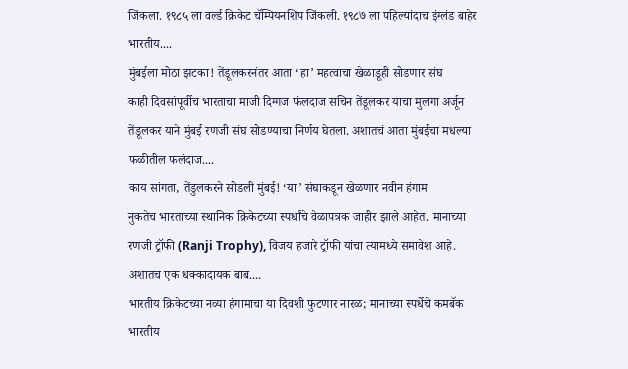जिंकला. १९८५ ला वर्ल्ड क्रिकेट चॅम्पियनशिप जिंकली. १९८७ ला पहिल्यांदाच इंग्लंड बाहेर भारतीय....
मुंबईला मोठा झटका! तेंडूलकरनंतर आता ‘हा’ महत्वाचा खेळाडूही सोडणार संघ
काही दिवसांपूर्वीच भारताचा माजी दिग्गज फंलदाज सचिन तेंडूलकर याचा मुलगा अर्जून तेंडूलकर याने मुंबई रणजी संघ सोडण्याचा निर्णय घेतला. अशातचं आता मुंबईचा मधल्या फळीतील फलंदाज....
काय सांगता, तेंडुलकरने सोडली मुंबई! ‘या’ संघाकडून खेळणार नवीन हंगाम
नुकतेच भारताच्या स्थानिक क्रिकेटच्या स्पर्धांचे वेळापत्रक जाहीर झाले आहेत. मानाच्या रणजी ट्रॉफी (Ranji Trophy), विजय हजारे ट्रॉफी यांचा त्यामध्ये समावेश आहे. अशातच एक धक्कादायक बाब....
भारतीय क्रिकेटच्या नव्या हंगामाचा या दिवशी फुटणार नारळ; मानाच्या स्पर्धेचे कमबॅक
भारतीय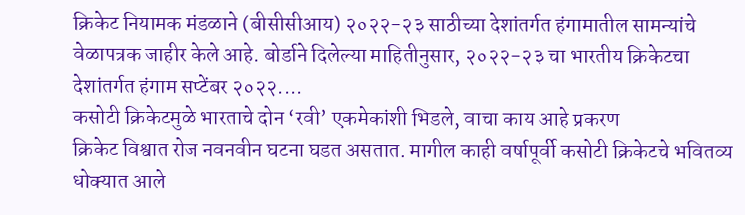क्रिकेट नियामक मंडळाने (बीसीसीआय) २०२२-२३ साठीच्या देशांतर्गत हंगामातील सामन्यांचे वेळापत्रक जाहीर केले आहे. बोर्डाने दिलेल्या माहितीनुसार, २०२२-२३ चा भारतीय क्रिकेटचा देशांतर्गत हंगाम सप्टेंबर २०२२....
कसोटी क्रिकेटमुळे भारताचे दोन ‘रवी’ एकमेकांशी भिडले, वाचा काय आहे प्रकरण
क्रिकेट विश्वात रोज नवनवीन घटना घडत असतात. मागील काही वर्षापूर्वी कसोटी क्रिकेटचे भवितव्य धोक्यात आले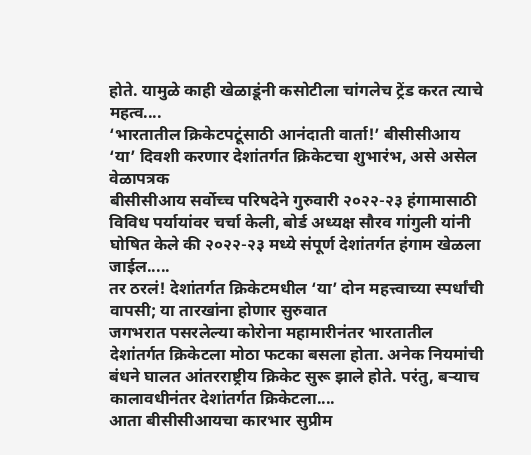होते. यामुळे काही खेळाडूंनी कसोटीला चांगलेच ट्रेंड करत त्याचे महत्व....
‘भारतातील क्रिकेटपटूंसाठी आनंदाती वार्ता!’ बीसीसीआय ‘या’ दिवशी करणार देशांतर्गत क्रिकेटचा शुभारंभ, असे असेल वेळापत्रक
बीसीसीआय सर्वोच्च परिषदेने गुरुवारी २०२२-२३ हंगामासाठी विविध पर्यायांवर चर्चा केली, बोर्ड अध्यक्ष सौरव गांगुली यांनी घोषित केले की २०२२-२३ मध्ये संपूर्ण देशांतर्गत हंगाम खेळला जाईल.....
तर ठरलं! देशांतर्गत क्रिकेटमधील ‘या’ दोन महत्त्वाच्या स्पर्धांची वापसी; या तारखांना होणार सुरुवात
जगभरात पसरलेल्या कोरोना महामारीनंतर भारतातील देशांतर्गत क्रिकेटला मोठा फटका बसला होता. अनेक नियमांची बंधने घालत आंतरराष्ट्रीय क्रिकेट सुरू झाले होते. परंतु, बऱ्याच कालावधीनंतर देशांतर्गत क्रिकेटला....
आता बीसीसीआयचा कारभार सुप्रीम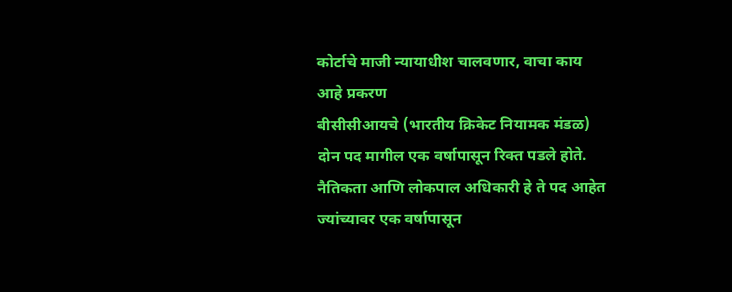कोर्टाचे माजी न्यायाधीश चालवणार, वाचा काय आहे प्रकरण
बीसीसीआयचे (भारतीय क्रिकेट नियामक मंडळ) दोन पद मागील एक वर्षापासून रिक्त पडले होते. नैतिकता आणि लोकपाल अधिकारी हे ते पद आहेत ज्यांच्यावर एक वर्षापासून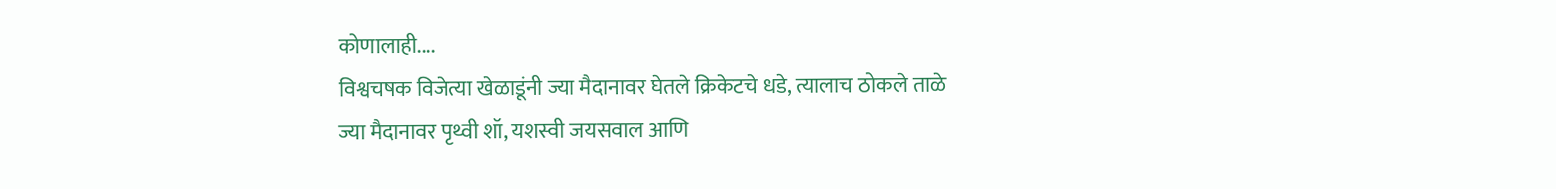कोणालाही....
विश्वचषक विजेत्या खेळाडूंनी ज्या मैदानावर घेतले क्रिकेटचे धडे, त्यालाच ठोकले ताळे
ज्या मैदानावर पृथ्वी शॉ, यशस्वी जयसवाल आणि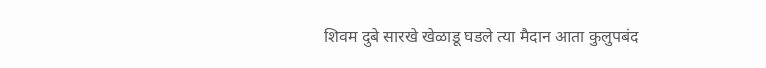शिवम दुबे सारखे खेळाडू घडले त्या मैदान आता कुलुपबंद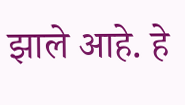झाले आहे. हे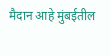मैदान आहे मुंबईतील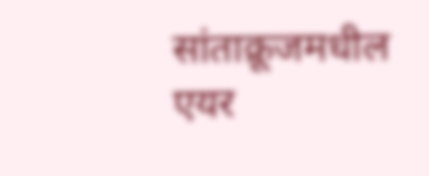सांताक्रूजमधील एयर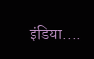इंडिया....